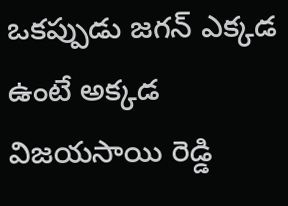ఒకప్పుడు జగన్ ఎక్కడ ఉంటే అక్కడ విజయసాయి రెడ్డి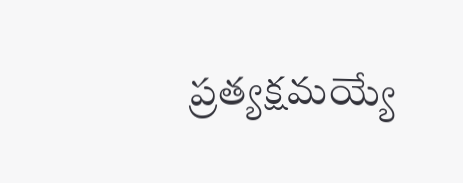ప్రత్యక్షమయ్యే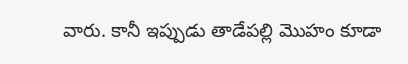వారు. కానీ ఇప్పుడు తాడేపల్లి మొహం కూడా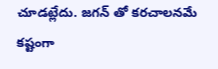చూడట్లేదు. జగన్ తో కరచాలనమే కష్టంగా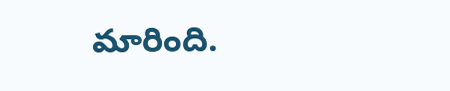మారింది.